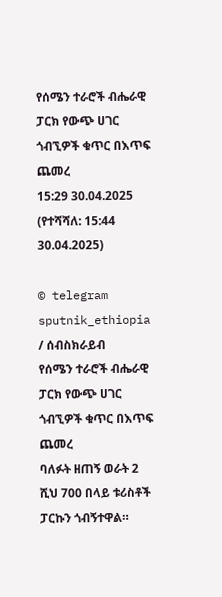የሰሜን ተራሮች ብሔራዊ ፓርክ የውጭ ሀገር ጎብኚዎች ቁጥር በእጥፍ ጨመረ
15:29 30.04.2025 (የተሻሻለ: 15:44 30.04.2025)

© telegram sputnik_ethiopia
/ ሰብስክራይብ
የሰሜን ተራሮች ብሔራዊ ፓርክ የውጭ ሀገር ጎብኚዎች ቁጥር በእጥፍ ጨመረ
ባለፉት ዘጠኝ ወራት 2 ሺህ 700 በላይ ቱሪስቶች ፓርኩን ጎብኝተዋል።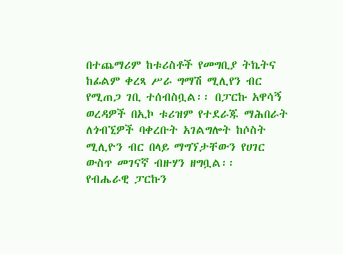በተጨማሪም ከቱሪስቶች የመግቢያ ትኬትና ከፊልም ቀረጻ ሥራ ግማሽ ሚሊየን ብር የሚጠጋ ገቢ ተሰብስቧል፡፡ በፓርኩ አዋሳኝ ወረዳዎች በኢኮ ቱሪዝም የተደራጁ ማሕበራት ለጎብኚዎች ባቀረቡት አገልግሎት ከሶስት ሚሊዮን ብር በላይ ማግኘታቸውን የሀገር ውስጥ መገናኛ ብዙሃን ዘግቧል፡፡
የብሔራዊ ፓርኩን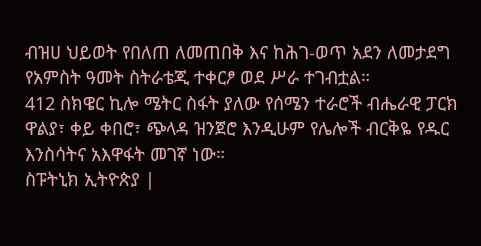ብዝሀ ህይወት የበለጠ ለመጠበቅ እና ከሕገ-ወጥ አደን ለመታደግ የአምስት ዓመት ስትራቴጂ ተቀርፆ ወደ ሥራ ተገብቷል።
412 ስክዌር ኪሎ ሜትር ስፋት ያለው የሰሜን ተራሮች ብሔራዊ ፓርክ ዋልያ፣ ቀይ ቀበሮ፣ ጭላዳ ዝንጀሮ እንዲሁም የሌሎች ብርቅዬ የዱር እንስሳትና አእዋፋት መገኛ ነው።
ስፑትኒክ ኢትዮጵያ |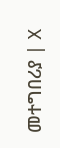መተግበሪያ | X